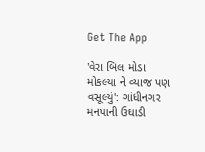Get The App

'વેરા બિલ મોડા મોકલ્યા ને વ્યાજ પણ વસૂલ્યું': ગાંધીનગર મનપાની ઉઘાડી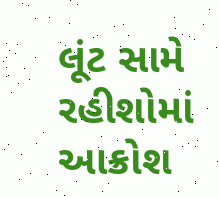લૂંટ સામે રહીશોમાં આક્રોશ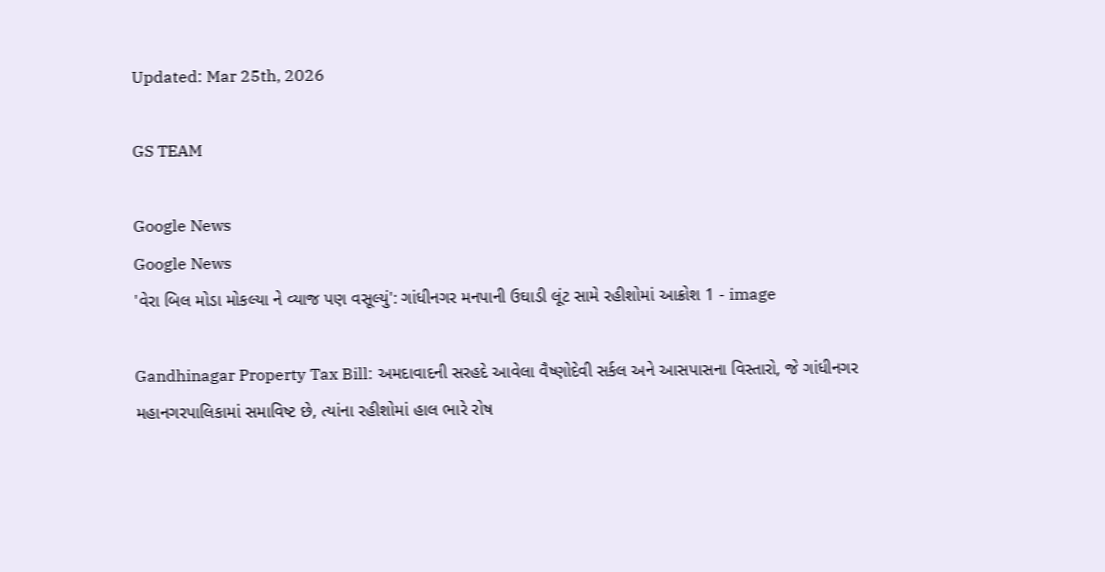Updated: Mar 25th, 2026

GS TEAM

Google News
Google News
'વેરા બિલ મોડા મોકલ્યા ને વ્યાજ પણ વસૂલ્યું': ગાંધીનગર મનપાની ઉઘાડી લૂંટ સામે રહીશોમાં આક્રોશ 1 - image

Gandhinagar Property Tax Bill: અમદાવાદની સરહદે આવેલા વૈષ્ણોદેવી સર્કલ અને આસપાસના વિસ્તારો, જે ગાંધીનગર મહાનગરપાલિકામાં સમાવિષ્ટ છે, ત્યાંના રહીશોમાં હાલ ભારે રોષ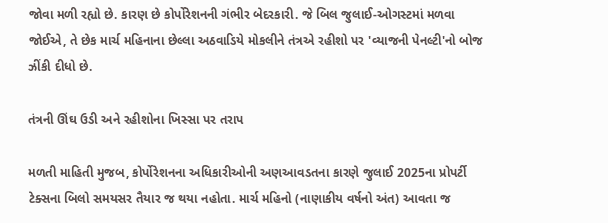જોવા મળી રહ્યો છે. કારણ છે કોર્પોરેશનની ગંભીર બેદરકારી. જે બિલ જુલાઈ-ઓગસ્ટમાં મળવા જોઈએ, તે છેક માર્ચ મહિનાના છેલ્લા અઠવાડિયે મોકલીને તંત્રએ રહીશો પર 'વ્યાજની પેનલ્ટી'નો બોજ ઝીંકી દીધો છે.

તંત્રની ઊંઘ ઉડી અને રહીશોના ખિસ્સા પર તરાપ

મળતી માહિતી મુજબ, કોર્પોરેશનના અધિકારીઓની અણઆવડતના કારણે જુલાઈ 2025ના પ્રોપર્ટી ટેક્સના બિલો સમયસર તૈયાર જ થયા નહોતા. માર્ચ મહિનો (નાણાકીય વર્ષનો અંત) આવતા જ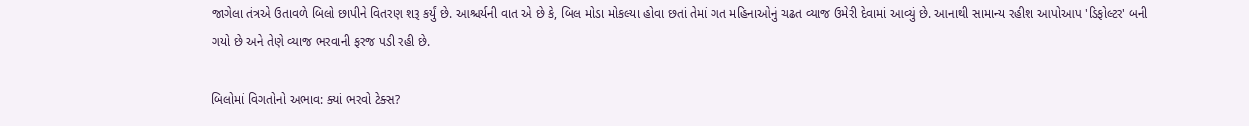જાગેલા તંત્રએ ઉતાવળે બિલો છાપીને વિતરણ શરૂ કર્યું છે. આશ્ચર્યની વાત એ છે કે, બિલ મોડા મોકલ્યા હોવા છતાં તેમાં ગત મહિનાઓનું ચઢત વ્યાજ ઉમેરી દેવામાં આવ્યું છે. આનાથી સામાન્ય રહીશ આપોઆપ 'ડિફોલ્ટર' બની ગયો છે અને તેણે વ્યાજ ભરવાની ફરજ પડી રહી છે.

બિલોમાં વિગતોનો અભાવ: ક્યાં ભરવો ટેક્સ?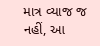માત્ર વ્યાજ જ નહીં, આ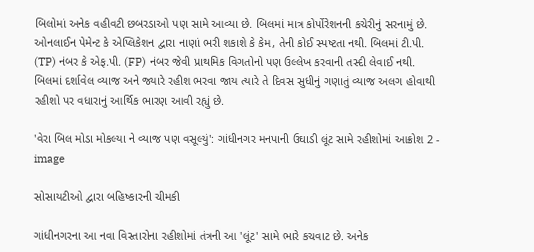બિલોમાં અનેક વહીવટી છબરડાઓ પણ સામે આવ્યા છે. બિલમાં માત્ર કોર્પોરેશનની કચેરીનું સરનામું છે. ઓનલાઈન પેમેન્ટ કે એપ્લિકેશન દ્વારા નાણાં ભરી શકાશે કે કેમ, તેની કોઈ સ્પષ્ટતા નથી. બિલમાં ટી.પી. (TP) નંબર કે એફ.પી. (FP) નંબર જેવી પ્રાથમિક વિગતોનો પણ ઉલ્લેખ કરવાની તસ્દી લેવાઈ નથી. બિલમાં દર્શાવેલ વ્યાજ અને જ્યારે રહીશ ભરવા જાય ત્યારે તે દિવસ સુધીનું ગણાતું વ્યાજ અલગ હોવાથી રહીશો પર વધારાનું આર્થિક ભારણ આવી રહ્યું છે.

'વેરા બિલ મોડા મોકલ્યા ને વ્યાજ પણ વસૂલ્યું': ગાંધીનગર મનપાની ઉઘાડી લૂંટ સામે રહીશોમાં આક્રોશ 2 - image

સોસાયટીઓ દ્વારા બહિષ્કારની ચીમકી

ગાંધીનગરના આ નવા વિસ્તારોના રહીશોમાં તંત્રની આ 'લૂંટ' સામે ભારે કચવાટ છે. અનેક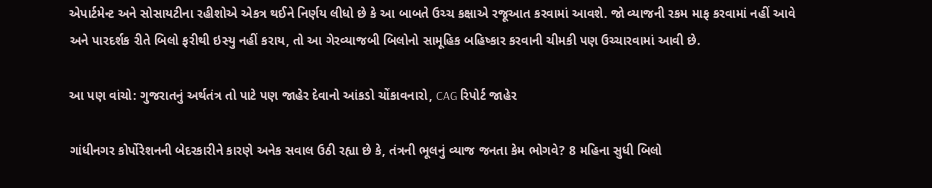એપાર્ટમેન્ટ અને સોસાયટીના રહીશોએ એકત્ર થઈને નિર્ણય લીધો છે કે આ બાબતે ઉચ્ચ કક્ષાએ રજૂઆત કરવામાં આવશે. જો વ્યાજની રકમ માફ કરવામાં નહીં આવે અને પારદર્શક રીતે બિલો ફરીથી ઇસ્યુ નહીં કરાય, તો આ ગેરવ્યાજબી બિલોનો સામૂહિક બહિષ્કાર કરવાની ચીમકી પણ ઉચ્ચારવામાં આવી છે.

આ પણ વાંચો: ગુજરાતનું અર્થતંત્ર તો પાટે પણ જાહેર દેવાનો આંકડો ચોંકાવનારો, CAG રિપોર્ટ જાહેર

ગાંધીનગર કોર્પોરેશનની બેદરકારીને કારણે અનેક સવાલ ઉઠી રહ્યા છે કે, તંત્રની ભૂલનું વ્યાજ જનતા કેમ ભોગવે? 8 મહિના સુધી બિલો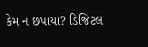કેમ ન છપાયા? ડિજિટલ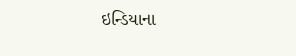ઇન્ડિયાના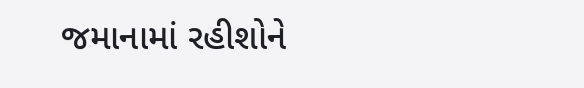જમાનામાં રહીશોને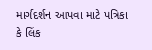માર્ગદર્શન આપવા માટે પત્રિકા કે લિંક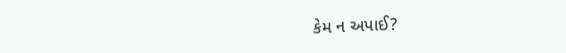કેમ ન અપાઈ?